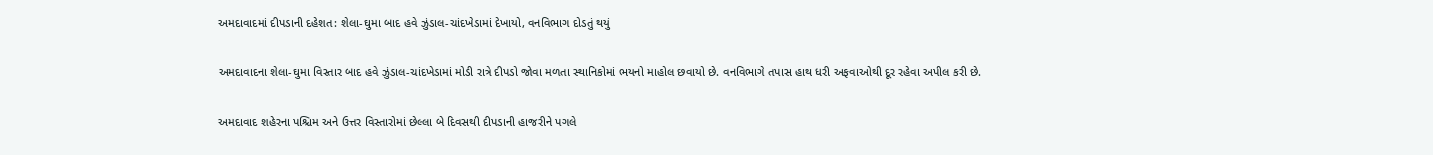અમદાવાદમાં દીપડાની દહેશત: શેલા-ઘુમા બાદ હવે ઝુંડાલ-ચાંદખેડામાં દેખાયો, વનવિભાગ દોડતું થયું

અમદાવાદના શેલા-ઘુમા વિસ્તાર બાદ હવે ઝુંડાલ-ચાંદખેડામાં મોડી રાત્રે દીપડો જોવા મળતા સ્થાનિકોમાં ભયનો માહોલ છવાયો છે. વનવિભાગે તપાસ હાથ ધરી અફવાઓથી દૂર રહેવા અપીલ કરી છે.

અમદાવાદ શહેરના પશ્ચિમ અને ઉત્તર વિસ્તારોમાં છેલ્લા બે દિવસથી દીપડાની હાજરીને પગલે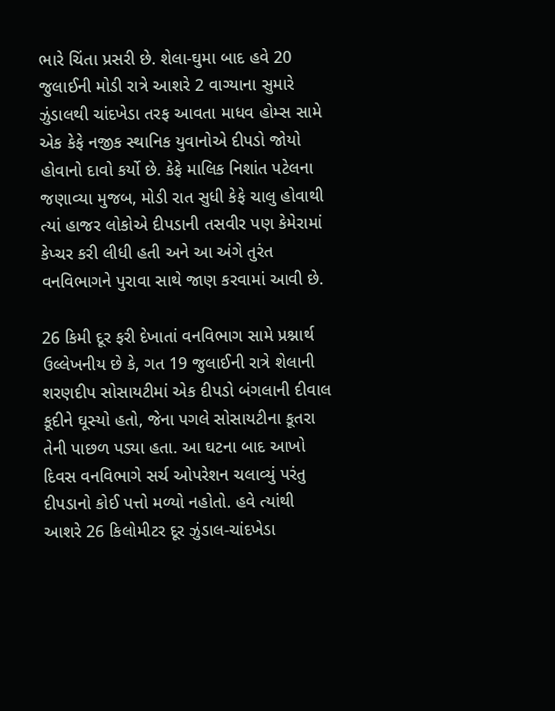ભારે ચિંતા પ્રસરી છે. શેલા-ઘુમા બાદ હવે 20 જુલાઈની મોડી રાત્રે આશરે 2 વાગ્યાના સુમારે ઝુંડાલથી ચાંદખેડા તરફ આવતા માધવ હોમ્સ સામે એક કેફે નજીક સ્થાનિક યુવાનોએ દીપડો જોયો હોવાનો દાવો કર્યો છે. કેફે માલિક નિશાંત પટેલના જણાવ્યા મુજબ, મોડી રાત સુધી કેફે ચાલુ હોવાથી ત્યાં હાજર લોકોએ દીપડાની તસવીર પણ કેમેરામાં કેપ્ચર કરી લીધી હતી અને આ અંગે તુરંત વનવિભાગને પુરાવા સાથે જાણ કરવામાં આવી છે.

26 કિમી દૂર ફરી દેખાતાં વનવિભાગ સામે પ્રશ્નાર્થ
ઉલ્લેખનીય છે કે, ગત 19 જુલાઈની રાત્રે શેલાની શરણદીપ સોસાયટીમાં એક દીપડો બંગલાની દીવાલ કૂદીને ઘૂસ્યો હતો, જેના પગલે સોસાયટીના કૂતરા તેની પાછળ પડ્યા હતા. આ ઘટના બાદ આખો દિવસ વનવિભાગે સર્ચ ઓપરેશન ચલાવ્યું પરંતુ દીપડાનો કોઈ પત્તો મળ્યો નહોતો. હવે ત્યાંથી આશરે 26 કિલોમીટર દૂર ઝુંડાલ-ચાંદખેડા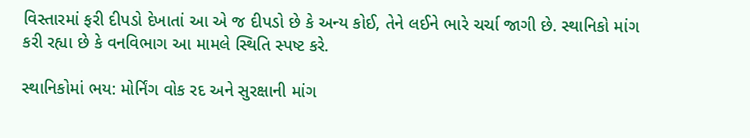વિસ્તારમાં ફરી દીપડો દેખાતાં આ એ જ દીપડો છે કે અન્ય કોઈ, તેને લઈને ભારે ચર્ચા જાગી છે. સ્થાનિકો માંગ કરી રહ્યા છે કે વનવિભાગ આ મામલે સ્થિતિ સ્પષ્ટ કરે.

સ્થાનિકોમાં ભય: મોર્નિંગ વોક રદ અને સુરક્ષાની માંગ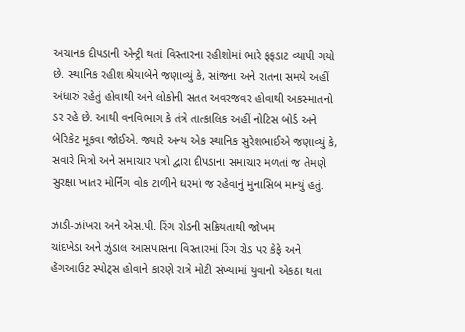અચાનક દીપડાની એન્ટ્રી થતાં વિસ્તારના રહીશોમાં ભારે ફફડાટ વ્યાપી ગયો છે. સ્થાનિક રહીશ શ્રેયાબેને જણાવ્યું કે, સાંજના અને રાતના સમયે અહીં અંધારું રહેતું હોવાથી અને લોકોની સતત અવરજવર હોવાથી અકસ્માતનો ડર રહે છે. આથી વનવિભાગ કે તંત્રે તાત્કાલિક અહીં નોટિસ બોર્ડ અને બેરિકેટ મૂકવા જોઈએ. જ્યારે અન્ય એક સ્થાનિક સુરેશભાઈએ જણાવ્યું કે, સવારે મિત્રો અને સમાચાર પત્રો દ્વારા દીપડાના સમાચાર મળતાં જ તેમણે સુરક્ષા ખાતર મોર્નિંગ વોક ટાળીને ઘરમાં જ રહેવાનું મુનાસિબ માન્યું હતું.

ઝાડી-ઝાંખરા અને એસ.પી. રિંગ રોડની સક્રિયતાથી જોખમ
ચાંદખેડા અને ઝુંડાલ આસપાસના વિસ્તારમાં રિંગ રોડ પર કેફે અને હેંગઆઉટ સ્પોટ્સ હોવાને કારણે રાત્રે મોટી સંખ્યામાં યુવાનો એકઠા થતા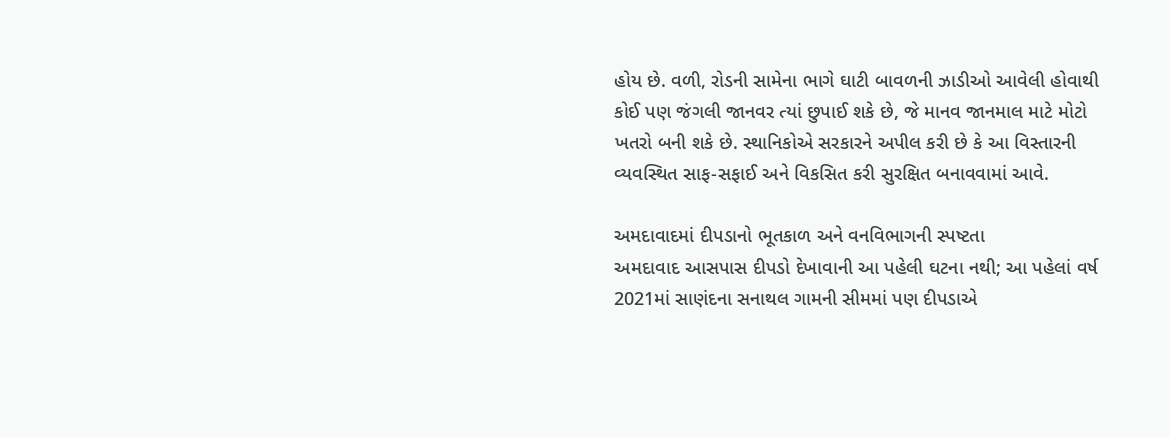હોય છે. વળી, રોડની સામેના ભાગે ઘાટી બાવળની ઝાડીઓ આવેલી હોવાથી કોઈ પણ જંગલી જાનવર ત્યાં છુપાઈ શકે છે, જે માનવ જાનમાલ માટે મોટો ખતરો બની શકે છે. સ્થાનિકોએ સરકારને અપીલ કરી છે કે આ વિસ્તારની વ્યવસ્થિત સાફ-સફાઈ અને વિકસિત કરી સુરક્ષિત બનાવવામાં આવે.

અમદાવાદમાં દીપડાનો ભૂતકાળ અને વનવિભાગની સ્પષ્ટતા
અમદાવાદ આસપાસ દીપડો દેખાવાની આ પહેલી ઘટના નથી; આ પહેલાં વર્ષ 2021માં સાણંદના સનાથલ ગામની સીમમાં પણ દીપડાએ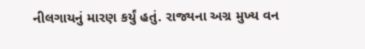નીલગાયનું મારણ કર્યું હતું. રાજ્યના અગ્ર મુખ્ય વન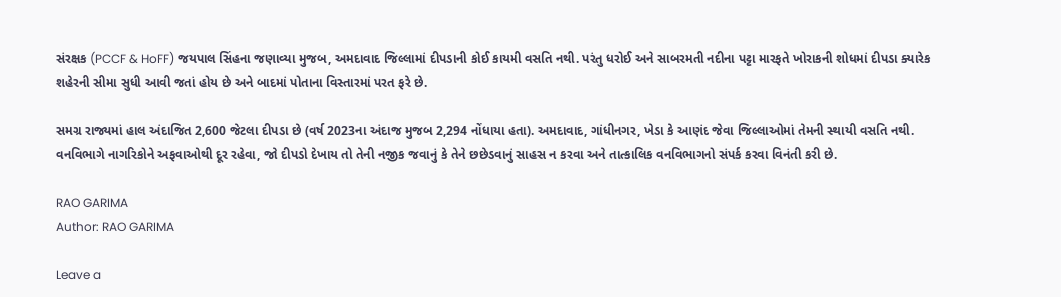સંરક્ષક (PCCF & HoFF) જયપાલ સિંહના જણાવ્યા મુજબ, અમદાવાદ જિલ્લામાં દીપડાની કોઈ કાયમી વસતિ નથી. પરંતુ ધરોઈ અને સાબરમતી નદીના પટ્ટા મારફતે ખોરાકની શોધમાં દીપડા ક્યારેક શહેરની સીમા સુધી આવી જતાં હોય છે અને બાદમાં પોતાના વિસ્તારમાં પરત ફરે છે.

સમગ્ર રાજ્યમાં હાલ અંદાજિત 2,600 જેટલા દીપડા છે (વર્ષ 2023ના અંદાજ મુજબ 2,294 નોંધાયા હતા). અમદાવાદ, ગાંધીનગર, ખેડા કે આણંદ જેવા જિલ્લાઓમાં તેમની સ્થાયી વસતિ નથી. વનવિભાગે નાગરિકોને અફવાઓથી દૂર રહેવા, જો દીપડો દેખાય તો તેની નજીક જવાનું કે તેને છછેડવાનું સાહસ ન કરવા અને તાત્કાલિક વનવિભાગનો સંપર્ક કરવા વિનંતી કરી છે.

RAO GARIMA
Author: RAO GARIMA

Leave a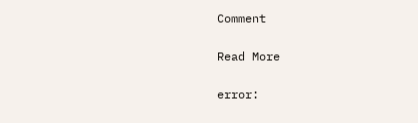Comment

Read More

error: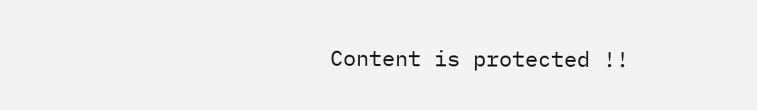Content is protected !!